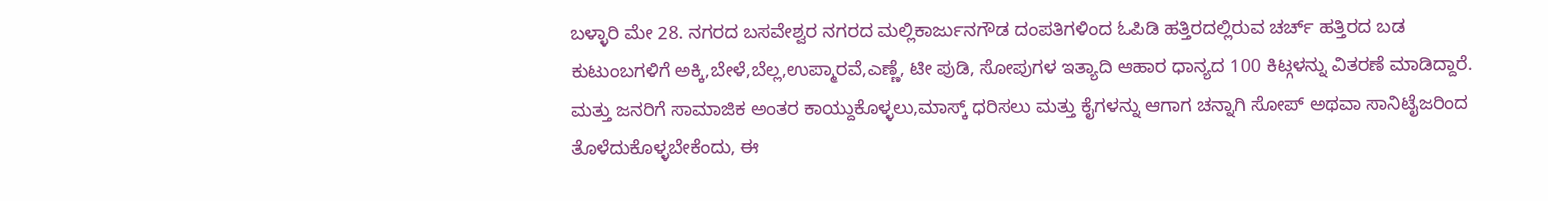ಬಳ್ಳಾರಿ ಮೇ 28. ನಗರದ ಬಸವೇಶ್ವರ ನಗರದ ಮಲ್ಲಿಕಾರ್ಜುನಗೌಡ ದಂಪತಿಗಳಿಂದ ಓಪಿಡಿ ಹತ್ತಿರದಲ್ಲಿರುವ ಚರ್ಚ್ ಹತ್ತಿರದ ಬಡ ಕುಟುಂಬಗಳಿಗೆ ಅಕ್ಕಿ,ಬೇಳೆ,ಬೆಲ್ಲ,ಉಪ್ಮಾರವೆ,ಎಣ್ಣೆ, ಟೀ ಪುಡಿ, ಸೋಪುಗಳ ಇತ್ಯಾದಿ ಆಹಾರ ಧಾನ್ಯದ 100 ಕಿಟ್ಗಳನ್ನು ವಿತರಣೆ ಮಾಡಿದ್ದಾರೆ. ಮತ್ತು ಜನರಿಗೆ ಸಾಮಾಜಿಕ ಅಂತರ ಕಾಯ್ದುಕೊಳ್ಳಲು,ಮಾಸ್ಕ್ ಧರಿಸಲು ಮತ್ತು ಕೈಗಳನ್ನು ಆಗಾಗ ಚನ್ನಾಗಿ ಸೋಪ್ ಅಥವಾ ಸಾನಿಟೈಜರಿಂದ ತೊಳೆದುಕೊಳ್ಳಬೇಕೆಂದು, ಈ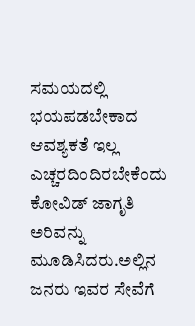ಸಮಯದಲ್ಲಿ ಭಯಪಡಬೇಕಾದ ಆವಶ್ಯಕತೆ ಇಲ್ಲ ಎಚ್ಚರದಿಂದಿರಬೇಕೆಂದು ಕೋವಿಡ್ ಜಾಗೃತಿ ಅರಿವನ್ನು ಮೂಡಿಸಿದರು.ಅಲ್ಲಿನ ಜನರು ಇವರ ಸೇವೆಗೆ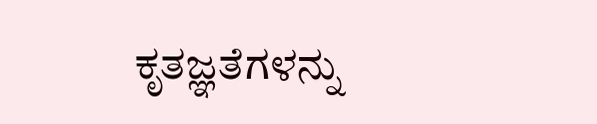ಕೃತಜ್ಞತೆಗಳನ್ನು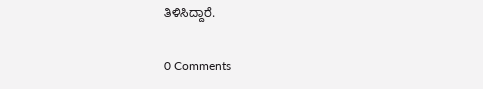ತಿಳಿಸಿದ್ದಾರೆ.

0 Comments